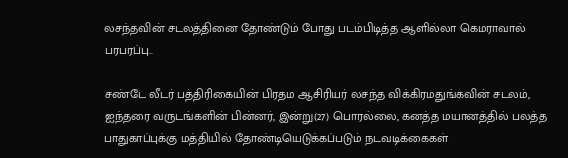லசந்தவின் சடலத்தினை தோண்டும் போது படம்பிடித்த ஆளில்லா கெமராவால் பரபரப்பு..

சண்டே லீடர் பத்திரிகையின் பிரதம ஆசிரியர் லசந்த விக்கிரமதுங்கவின் சடலம், ஐந்தரை வருடங்களின் பின்னர், இன்று(27) பொரல்லை, கனத்த மயானத்தில் பலத்த பாதுகாப்புக்கு மத்தியில் தோண்டியெடுக்கப்படும் நடவடிக்கைகள்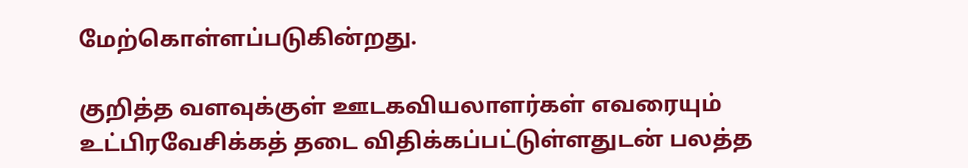மேற்கொள்ளப்படுகின்றது.

குறித்த வளவுக்குள் ஊடகவியலாளர்கள் எவரையும் உட்பிரவேசிக்கத் தடை விதிக்கப்பட்டுள்ளதுடன் பலத்த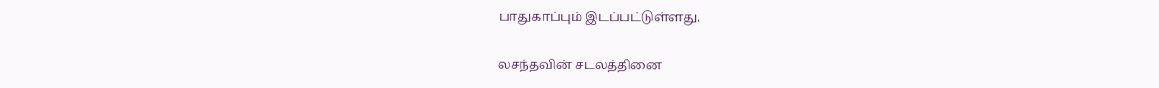பாதுகாப்பும் இடப்பட்டுள்ளது.

லசந்தவின் சடலத்தினை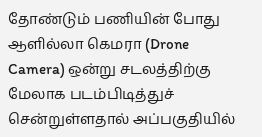தோண்டும் பணியின் போது ஆளில்லா கெமரா (Drone Camera) ஒன்று சடலத்திற்கு மேலாக படம்பிடித்துச் சென்றுள்ளதால் அப்பகுதியில்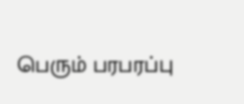பெரும் பரபரப்பு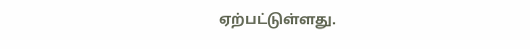ஏற்பட்டுள்ளது.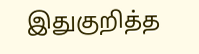இதுகுறித்த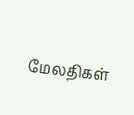மேலதிகள்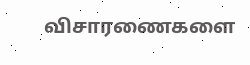விசாரணைகளை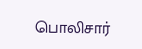பொலிசார்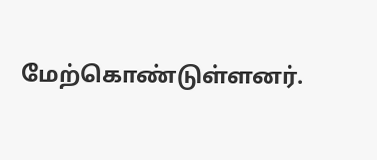மேற்கொண்டுள்ளனர்.